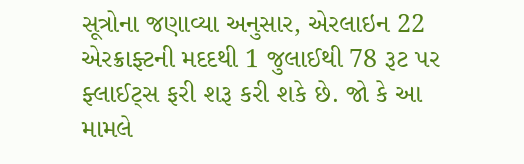સૂત્રોના જણાવ્યા અનુસાર, એરલાઇન 22 એરક્રાફ્ટની મદદથી 1 જુલાઈથી 78 રૂટ પર ફ્લાઈટ્સ ફરી શરૂ કરી શકે છે. જો કે આ મામલે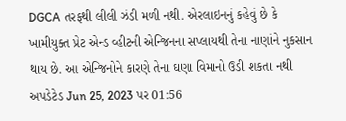DGCA તરફથી લીલી ઝંડી મળી નથી. એરલાઇનનું કહેવું છે કે ખામીયુક્ત પ્રેટ એન્ડ વ્હીટની એન્જિનના સપ્લાયથી તેના નાણાંને નુકસાન થાય છે. આ એન્જિનોને કારણે તેના ઘણા વિમાનો ઉડી શકતા નથી
અપડેટેડ Jun 25, 2023 પર 01:56